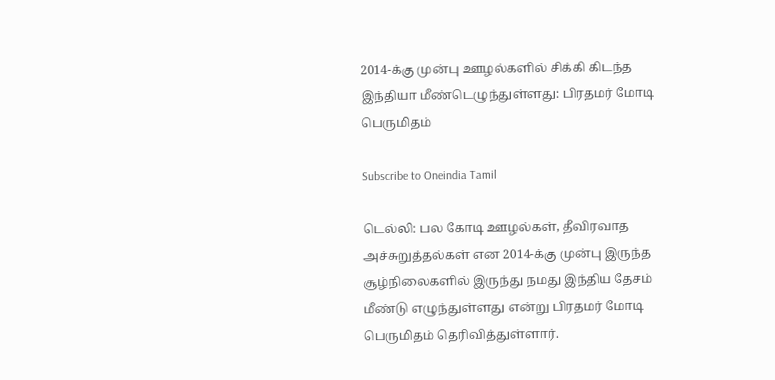2014-க்கு முன்பு ஊழல்களில் சிக்கி கிடந்த இந்தியா மீண்டெழுந்துள்ளது: பிரதமர் மோடி பெருமிதம்

Subscribe to Oneindia Tamil

டெல்லி: பல கோடி ஊழல்கள், தீவிரவாத அச்சுறுத்தல்கள் என 2014-க்கு முன்பு இருந்த சூழ்நிலைகளில் இருந்து நமது இந்திய தேசம் மீண்டு எழுந்துள்ளது என்று பிரதமர் மோடி பெருமிதம் தெரிவித்துள்ளார்.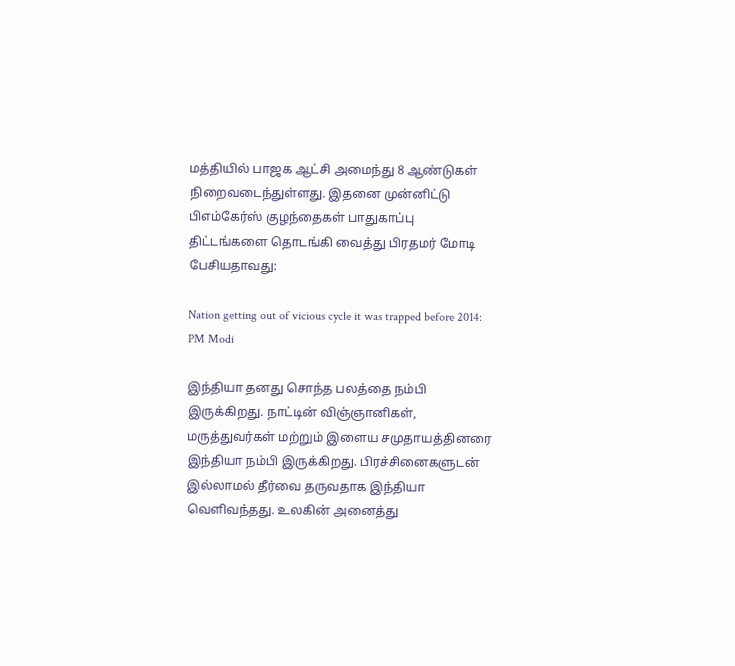மத்தியில் பாஜக ஆட்சி அமைந்து 8 ஆண்டுகள் நிறைவடைந்துள்ளது. இதனை முன்னிட்டு பிஎம்கேர்ஸ் குழந்தைகள் பாதுகாப்பு திட்டங்களை தொடங்கி வைத்து பிரதமர் மோடி பேசியதாவது:

Nation getting out of vicious cycle it was trapped before 2014: PM Modi

இந்தியா தனது சொந்த பலத்தை நம்பி இருக்கிறது. நாட்டின் விஞ்ஞானிகள், மருத்துவர்கள் மற்றும் இளைய சமுதாயத்தினரை இந்தியா நம்பி இருக்கிறது. பிரச்சினைகளுடன் இல்லாமல் தீர்வை தருவதாக இந்தியா வெளிவந்தது. உலகின் அனைத்து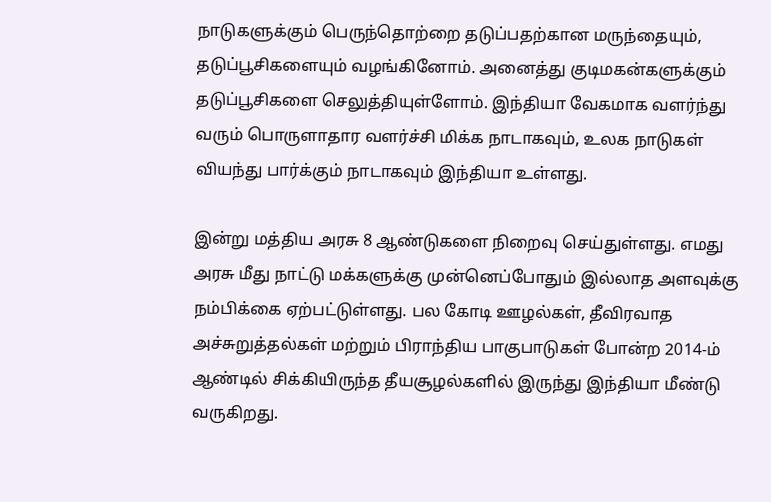நாடுகளுக்கும் பெருந்தொற்றை தடுப்பதற்கான மருந்தையும், தடுப்பூசிகளையும் வழங்கினோம். அனைத்து குடிமகன்களுக்கும் தடுப்பூசிகளை செலுத்தியுள்ளோம். இந்தியா வேகமாக வளர்ந்து வரும் பொருளாதார வளர்ச்சி மிக்க நாடாகவும், உலக நாடுகள் வியந்து பார்க்கும் நாடாகவும் இந்தியா உள்ளது.

இன்று மத்திய அரசு 8 ஆண்டுகளை நிறைவு செய்துள்ளது. எமது அரசு மீது நாட்டு மக்களுக்கு முன்னெப்போதும் இல்லாத அளவுக்கு நம்பிக்கை ஏற்பட்டுள்ளது. பல கோடி ஊழல்கள், தீவிரவாத அச்சுறுத்தல்கள் மற்றும் பிராந்திய பாகுபாடுகள் போன்ற 2014-ம் ஆண்டில் சிக்கியிருந்த தீயசூழல்களில் இருந்து இந்தியா மீண்டு வருகிறது.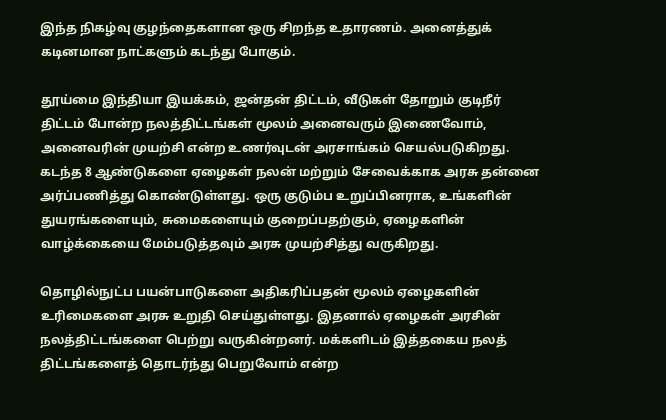இந்த நிகழ்வு குழந்தைகளான ஒரு சிறந்த உதாரணம். அனைத்துக் கடினமான நாட்களும் கடந்து போகும்.

தூய்மை இந்தியா இயக்கம், ஜன்தன் திட்டம், வீடுகள் தோறும் குடிநீர் திட்டம் போன்ற நலத்திட்டங்கள் மூலம் அனைவரும் இணைவோம், அனைவரின் முயற்சி என்ற உணர்வுடன் அரசாங்கம் செயல்படுகிறது. கடந்த 8 ஆண்டுகளை ஏழைகள் நலன் மற்றும் சேவைக்காக அரசு தன்னை அர்ப்பணித்து கொண்டுள்ளது. ஒரு குடும்ப உறுப்பினராக, உங்களின் துயரங்களையும், சுமைகளையும் குறைப்பதற்கும், ஏழைகளின் வாழ்க்கையை மேம்படுத்தவும் அரசு முயற்சித்து வருகிறது.

தொழில்நுட்ப பயன்பாடுகளை அதிகரிப்பதன் மூலம் ஏழைகளின் உரிமைகளை அரசு உறுதி செய்துள்ளது. இதனால் ஏழைகள் அரசின் நலத்திட்டங்களை பெற்று வருகின்றனர். மக்களிடம் இத்தகைய நலத் திட்டங்களைத் தொடர்ந்து பெறுவோம் என்ற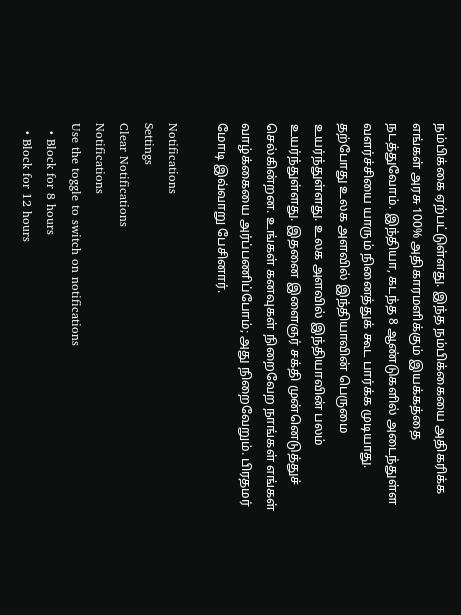நம்பிக்கை ஏற்பட்டுள்ளது. இந்த நம்பிக்கையை அதிகரிக்க எங்கள் அரசு 100% அதிகாரமளிக்கும் இயக்கத்தை நடத்துவோம். இந்தியா, கடந்த 8 ஆண்டுகளில் அடைந்துள்ள வளர்ச்சியை யாரும் நினைத்துக் கூட பார்க்க முடியாது. தற்போது உலக அளவில் இந்தியாவின் பெருமை உயர்ந்துள்ளது. உலக அளவில் இந்தியாவின் பலம் உயர்ந்துள்ளது. இதனை இளைஞர் சக்தி முன்னெடுத்துச் செல்கின்றன. உங்கள் கனவுகள் நிறைவேற நாங்கள் எங்கள் வாழ்க்கையை அர்ப்பணிப்போம்; அது நிறைவேறும். பிரதமர் மோடி இவ்வாறு பேசினார்.

Notifications
Settings
Clear Notifications
Notifications
Use the toggle to switch on notifications
  • Block for 8 hours
  • Block for 12 hours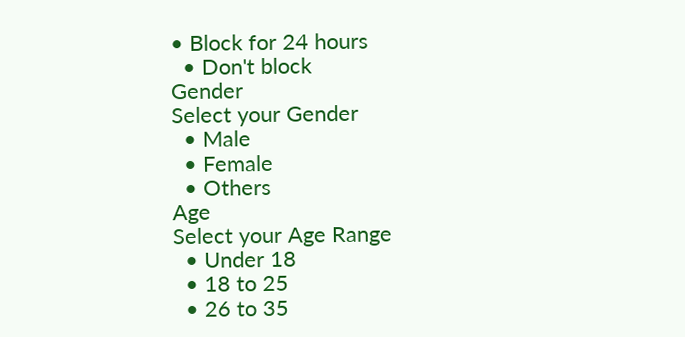• Block for 24 hours
  • Don't block
Gender
Select your Gender
  • Male
  • Female
  • Others
Age
Select your Age Range
  • Under 18
  • 18 to 25
  • 26 to 35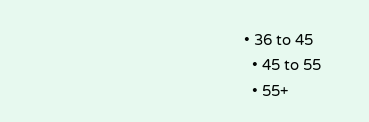• 36 to 45
  • 45 to 55
  • 55+